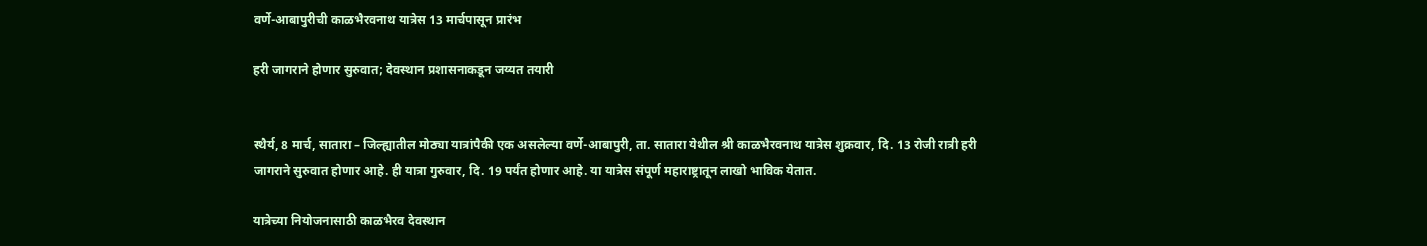वर्णे-आबापुरीची काळभैरवनाथ यात्रेस 13 मार्चपासून प्रारंभ

हरी जागराने होणार सुरुवात; देवस्थान प्रशासनाकडून जय्यत तयारी


स्थैर्य, 8 मार्च, सातारा – जिल्ह्यातील मोठ्या यात्रांपैकी एक असलेल्या वर्णे-आबापुरी, ता. सातारा येथील श्री काळभैरवनाथ यात्रेस शुक्रवार, दि. 13 रोजी रात्री हरी जागराने सुरुवात होणार आहे. ही यात्रा गुरुवार, दि. 19 पर्यंत होणार आहे. या यात्रेस संपूर्ण महाराष्ट्रातून लाखो भाविक येतात.

यात्रेच्या नियोजनासाठी काळभैरव देवस्थान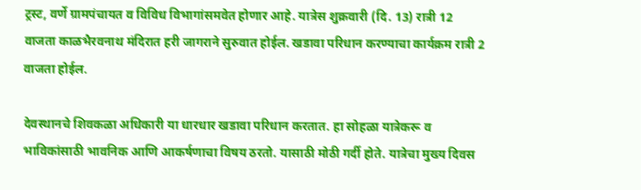ट्रस्ट, वर्णे ग्रामपंचायत व विविध विभागांसमवेत होणार आहे. यात्रेस शुक्रवारी (दि. 13) रात्री 12 वाजता काळभैरवनाथ मंदिरात हरी जागराने सुरुवात होईल. खडावा परिधान करण्याचा कार्यक्रम रात्री 2 वाजता होईल.

देवस्थानचे शिवकळा अधिकारी या धारधार खडावा परिधान करतात. हा सोहळा यात्रेकरू व भाविकांसाठी भावनिक आणि आकर्षणाचा विषय ठरतो. यासाठी मोठी गर्दी होते. यात्रेचा मुख्य दिवस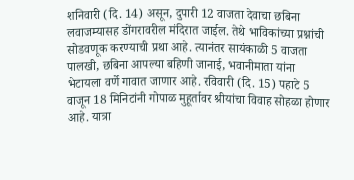शनिवारी (दि. 14) असून, दुपारी 12 वाजता देवाचा छबिना लवाजम्यासह डोंगरावरील मंदिरात जाईल. तेथे भाविकांच्या प्रश्नांची सोडवणूक करण्याची प्रथा आहे. त्यानंतर सायंकाळी 5 वाजता पालखी, छबिना आपल्या बहिणी जानाई, भवानीमाता यांना भेटायला वर्णे गावात जाणार आहे. रविवारी (दि. 15) पहाटे 5 वाजून 18 मिनिटांनी गोपाळ मुहूर्तावर श्रीयांचा विवाह सोहळा होणार आहे. यात्रा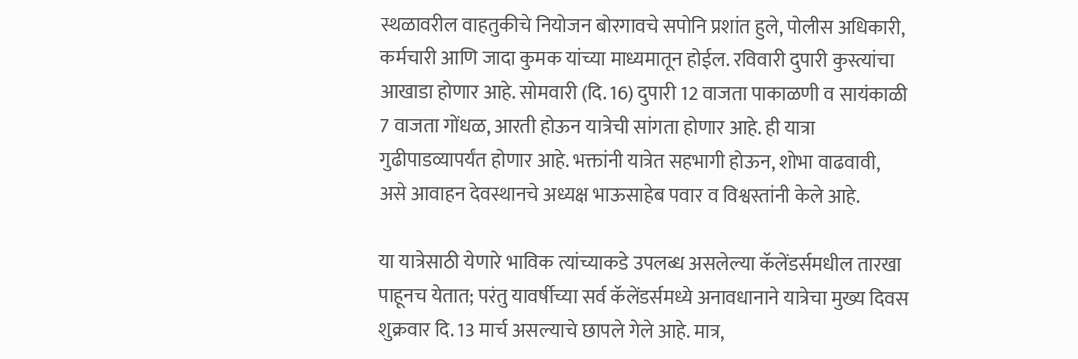स्थळावरील वाहतुकीचे नियोजन बोरगावचे सपोनि प्रशांत हुले, पोलीस अधिकारी, कर्मचारी आणि जादा कुमक यांच्या माध्यमातून होईल. रविवारी दुपारी कुस्त्यांचा आखाडा होणार आहे. सोमवारी (दि. 16) दुपारी 12 वाजता पाकाळणी व सायंकाळी 7 वाजता गोंधळ, आरती होऊन यात्रेची सांगता होणार आहे. ही यात्रा गुढीपाडव्यापर्यंत होणार आहे. भक्तांनी यात्रेत सहभागी होऊन, शोभा वाढवावी, असे आवाहन देवस्थानचे अध्यक्ष भाऊसाहेब पवार व विश्वस्तांनी केले आहे.

या यात्रेसाठी येणारे भाविक त्यांच्याकडे उपलब्ध असलेल्या कॅलेंडर्समधील तारखा पाहूनच येतात; परंतु यावर्षीच्या सर्व कॅलेंडर्समध्ये अनावधानाने यात्रेचा मुख्य दिवस शुक्रवार दि. 13 मार्च असल्याचे छापले गेले आहे. मात्र,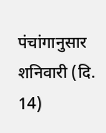पंचांगानुसार शनिवारी (दि. 14)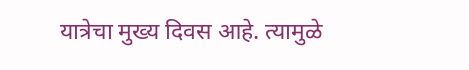यात्रेचा मुख्य दिवस आहे. त्यामुळे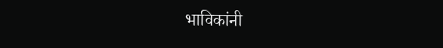भाविकांनी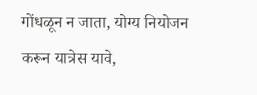गोंधळून न जाता, योग्य नियोजन करून यात्रेस यावे,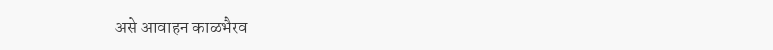असे आवाहन काळभैरव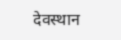देवस्थान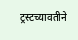ट्रस्टच्यावतीने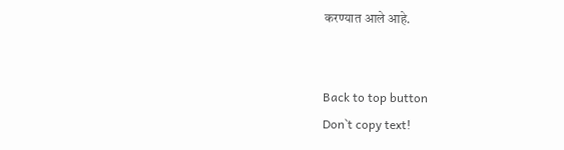करण्यात आले आहे.


Back to top button
Don`t copy text!